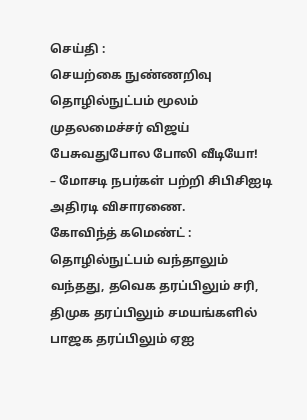செய்தி :
செயற்கை நுண்ணறிவு தொழில்நுட்பம் மூலம் முதலமைச்சர் விஜய் பேசுவதுபோல போலி வீடியோ!
– மோசடி நபர்கள் பற்றி சிபிசிஐடி அதிரடி விசாரணை.
கோவிந்த் கமெண்ட் :
தொழில்நுட்பம் வந்தாலும் வந்தது, தவெக தரப்பிலும் சரி, திமுக தரப்பிலும் சமயங்களில் பாஜக தரப்பிலும் ஏஐ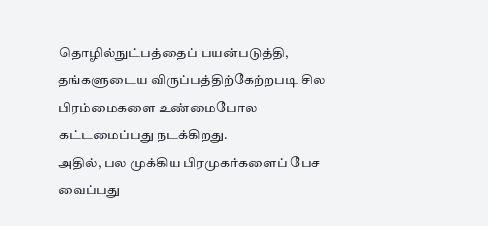தொழில்நுட்பத்தைப் பயன்படுத்தி, தங்களுடைய விருப்பத்திற்கேற்றபடி சில பிரம்மைகளை உண்மைபோல கட்டமைப்பது நடக்கிறது.
அதில், பல முக்கிய பிரமுகர்களைப் பேச வைப்பது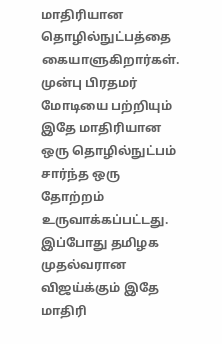மாதிரியான தொழில்நுட்பத்தை கையாளுகிறார்கள்.
முன்பு பிரதமர் மோடியை பற்றியும் இதே மாதிரியான ஒரு தொழில்நுட்பம் சார்ந்த ஒரு தோற்றம் உருவாக்கப்பட்டது.
இப்போது தமிழக முதல்வரான விஜய்க்கும் இதே மாதிரி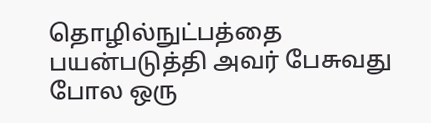தொழில்நுட்பத்தை பயன்படுத்தி அவர் பேசுவது போல ஒரு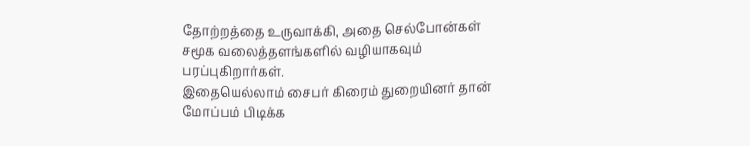தோற்றத்தை உருவாக்கி, அதை செல்போன்கள் சமூக வலைத்தளங்களில் வழியாகவும் பரப்புகிறார்கள்.
இதையெல்லாம் சைபர் கிரைம் துறையினர் தான் மோப்பம் பிடிக்க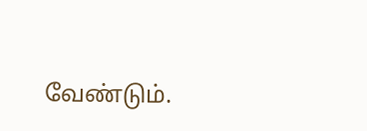வேண்டும்.